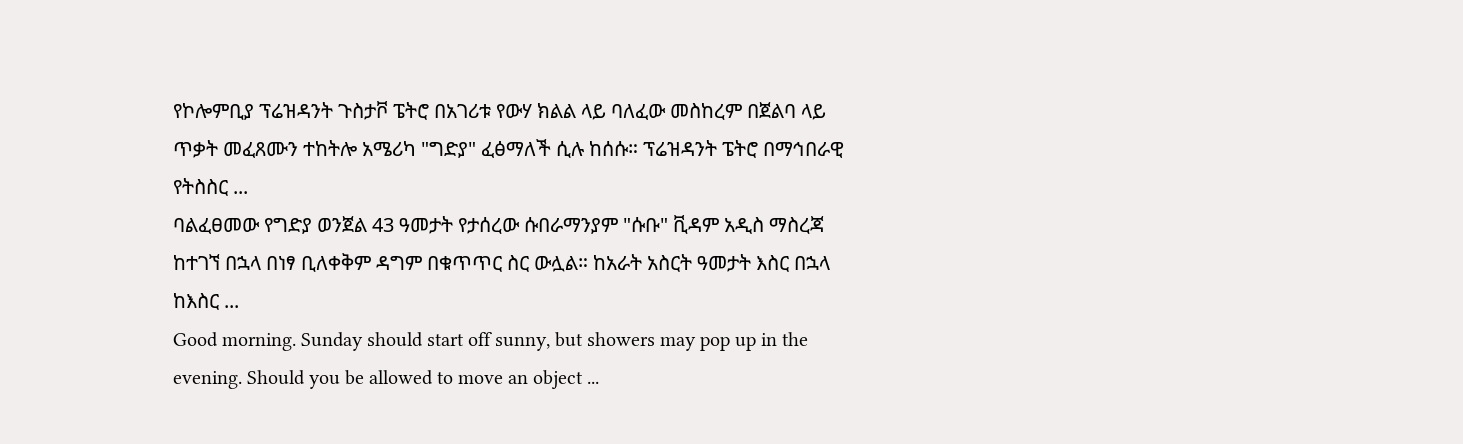የኮሎምቢያ ፕሬዝዳንት ጉስታቮ ፔትሮ በአገሪቱ የውሃ ክልል ላይ ባለፈው መስከረም በጀልባ ላይ ጥቃት መፈጸሙን ተከትሎ አሜሪካ "ግድያ" ፈፅማለች ሲሉ ከሰሱ። ፕሬዝዳንት ፔትሮ በማኅበራዊ የትስስር ...
ባልፈፀመው የግድያ ወንጀል 43 ዓመታት የታሰረው ሱበራማንያም "ሱቡ" ቪዳም አዲስ ማስረጃ ከተገኘ በኋላ በነፃ ቢለቀቅም ዳግም በቁጥጥር ስር ውሏል። ከአራት አስርት ዓመታት እስር በኋላ ከእስር ...
Good morning. Sunday should start off sunny, but showers may pop up in the evening. Should you be allowed to move an object ...